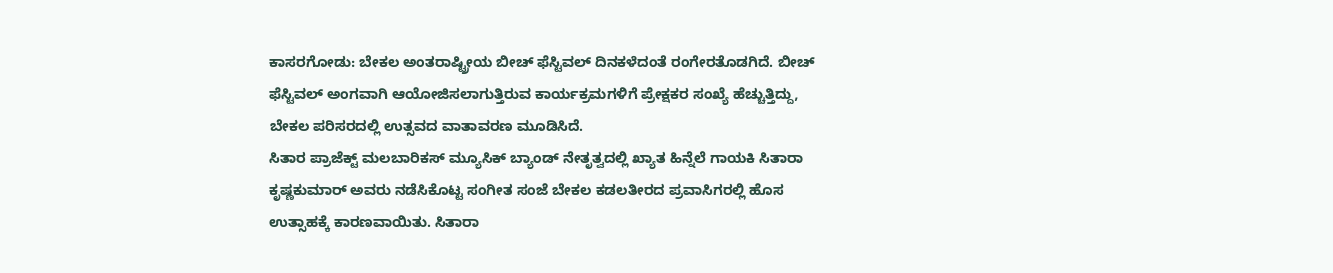ಕಾಸರಗೋಡು: ಬೇಕಲ ಅಂತರಾಷ್ಟ್ರೀಯ ಬೀಚ್ ಫೆಸ್ಟಿವಲ್ ದಿನಕಳೆದಂತೆ ರಂಗೇರತೊಡಗಿದೆ. ಬೀಚ್ ಫೆಸ್ಟಿವಲ್ ಅಂಗವಾಗಿ ಆಯೋಜಿಸಲಾಗುತ್ತಿರುವ ಕಾರ್ಯಕ್ರಮಗಳಿಗೆ ಪ್ರೇಕ್ಷಕರ ಸಂಖ್ಯೆ ಹೆಚ್ಚುತ್ತಿದ್ದು, ಬೇಕಲ ಪರಿಸರದಲ್ಲಿ ಉತ್ಸವದ ವಾತಾವರಣ ಮೂಡಿಸಿದೆ.
ಸಿತಾರ ಪ್ರಾಜೆಕ್ಟ್ ಮಲಬಾರಿಕಸ್ ಮ್ಯೂಸಿಕ್ ಬ್ಯಾಂಡ್ ನೇತೃತ್ವದಲ್ಲಿ ಖ್ಯಾತ ಹಿನ್ನೆಲೆ ಗಾಯಕಿ ಸಿತಾರಾ ಕೃಷ್ಣಕುಮಾರ್ ಅವರು ನಡೆಸಿಕೊಟ್ಟ ಸಂಗೀತ ಸಂಜೆ ಬೇಕಲ ಕಡಲತೀರದ ಪ್ರವಾಸಿಗರಲ್ಲಿ ಹೊಸ ಉತ್ಸಾಹಕ್ಕೆ ಕಾರಣವಾಯಿತು. ಸಿತಾರಾ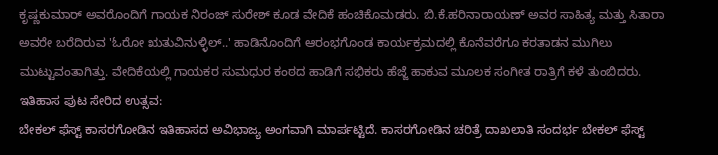ಕೃಷ್ಣಕುಮಾರ್ ಅವರೊಂದಿಗೆ ಗಾಯಕ ನಿರಂಜ್ ಸುರೇಶ್ ಕೂಡ ವೇದಿಕೆ ಹಂಚಿಕೊಮಡರು. ಬಿ.ಕೆ.ಹರಿನಾರಾಯಣ್ ಅವರ ಸಾಹಿತ್ಯ ಮತ್ತು ಸಿತಾರಾ ಅವರೇ ಬರೆದಿರುವ 'ಓರೋ ಋತುವಿನುಳ್ಳಿಲ್..' ಹಾಡಿನೊಂದಿಗೆ ಆರಂಭಗೊಂಡ ಕಾರ್ಯಕ್ರಮದಲ್ಲಿ ಕೊನೆವರೆಗೂ ಕರತಾಡನ ಮುಗಿಲು ಮುಟ್ಟುವಂತಾಗಿತ್ತು. ವೇದಿಕೆಯಲ್ಲಿ ಗಾಯಕರ ಸುಮಧುರ ಕಂಠದ ಹಾಡಿಗೆ ಸಭಿಕರು ಹೆಜ್ಜೆ ಹಾಕುವ ಮೂಲಕ ಸಂಗೀತ ರಾತ್ರಿಗೆ ಕಳೆ ತುಂಬಿದರು.
ಇತಿಹಾಸ ಪುಟ ಸೇರಿದ ಉತ್ಸವ:
ಬೇಕಲ್ ಫೆಸ್ಟ್ ಕಾಸರಗೋಡಿನ ಇತಿಹಾಸದ ಅವಿಭಾಜ್ಯ ಅಂಗವಾಗಿ ಮಾರ್ಪಟ್ಟಿದೆ. ಕಾಸರಗೋಡಿನ ಚರಿತ್ರೆ ದಾಖಲಾತಿ ಸಂದರ್ಭ ಬೇಕಲ್ ಫೆಸ್ಟ್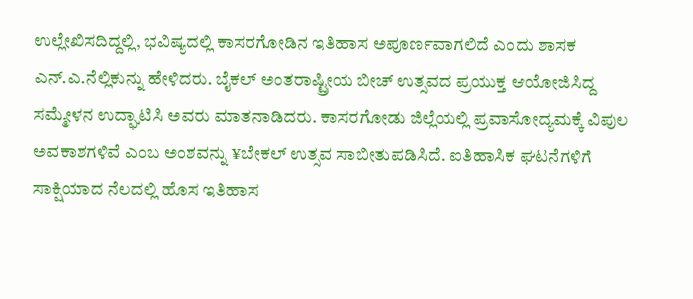ಉಲ್ಲೇಖಿಸದಿದ್ದಲ್ಲಿ, ಭವಿಷ್ಯದಲ್ಲಿ ಕಾಸರಗೋಡಿನ ಇತಿಹಾಸ ಅಪೂರ್ಣವಾಗಲಿದೆ ಎಂದು ಶಾಸಕ ಎನ್.ಎ.ನೆಲ್ಲಿಕುನ್ನು ಹೇಳಿದರು. ಬೈಕಲ್ ಅಂತರಾಷ್ಟ್ರೀಯ ಬೀಚ್ ಉತ್ಸವದ ಪ್ರಯುಕ್ತ ಆಯೋಜಿಸಿದ್ದ ಸಮ್ಮೇಳನ ಉದ್ಘಾಟಿಸಿ ಅವರು ಮಾತನಾಡಿದರು. ಕಾಸರಗೋಡು ಜಿಲ್ಲೆಯಲ್ಲಿ ಪ್ರವಾಸೋದ್ಯಮಕ್ಕೆ ವಿಪುಲ ಅವಕಾಶಗಳಿವೆ ಎಂಬ ಅಂಶವನ್ನು ¥ಬೇಕಲ್ ಉತ್ಸವ ಸಾಬೀತುಪಡಿಸಿದೆ. ಐತಿಹಾಸಿಕ ಘಟನೆಗಳಿಗೆ ಸಾಕ್ಷಿಯಾದ ನೆಲದಲ್ಲಿ ಹೊಸ ಇತಿಹಾಸ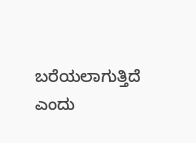ಬರೆಯಲಾಗುತ್ತಿದೆ ಎಂದು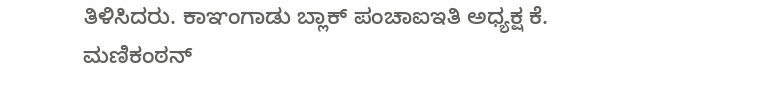ತಿಳಿಸಿದರು. ಕಾಞಂಗಾಡು ಬ್ಲಾಕ್ ಪಂಚಾಐಇತಿ ಅಧ್ಯಕ್ಷ ಕೆ. ಮಣಿಕಂಠನ್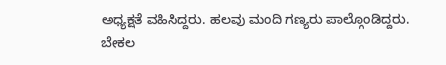ಅಧ್ಯಕ್ಷತೆ ವಹಿಸಿದ್ದರು. ಹಲವು ಮಂದಿ ಗಣ್ಯರು ಪಾಲ್ಗೊಂಡಿದ್ದರು.
ಬೇಕಲ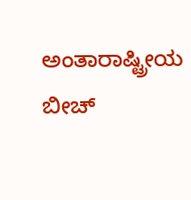ಅಂತಾರಾಷ್ಟ್ರೀಯ ಬೀಚ್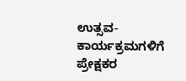ಉತ್ಸವ- ಕಾರ್ಯಕ್ರಮಗಳಿಗೆ ಪ್ರೇಕ್ಷಕರ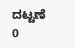ದಟ್ಟಣೆ
0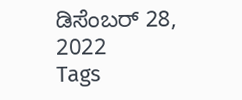ಡಿಸೆಂಬರ್ 28, 2022
Tags